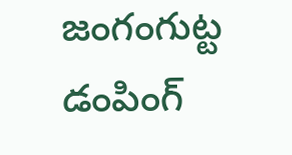జంగంగుట్ట డంపింగ్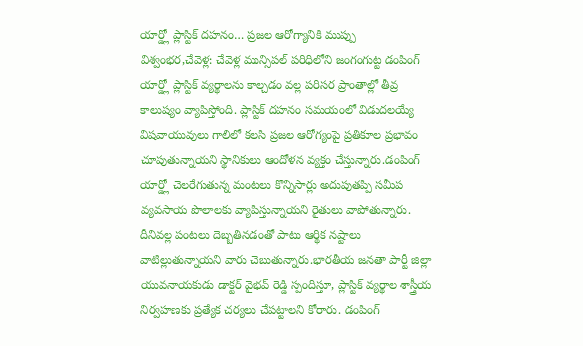యార్డ్లో ప్లాస్టిక్ దహనం… ప్రజల ఆరోగ్యానికి ముప్పు
విశ్వంభర,చేవెళ్ల: చేవెళ్ల మున్సిపల్ పరిధిలోని జంగంగుట్ట డంపింగ్ యార్డ్లో ప్లాస్టిక్ వ్యర్థాలను కాల్చడం వల్ల పరిసర ప్రాంతాల్లో తీవ్ర కాలుష్యం వ్యాపిస్తోంది. ప్లాస్టిక్ దహనం సమయంలో విడుదలయ్యే విషవాయువులు గాలిలో కలసి ప్రజల ఆరోగ్యంపై ప్రతికూల ప్రభావం చూపుతున్నాయని స్థానికులు ఆందోళన వ్యక్తం చేస్తున్నారు.డంపింగ్ యార్డ్లో చెలరేగుతున్న మంటలు కొన్నిసార్లు అదుపుతప్పి సమీప వ్యవసాయ పొలాలకు వ్యాపిస్తున్నాయని రైతులు వాపోతున్నారు. దీనివల్ల పంటలు దెబ్బతినడంతో పాటు ఆర్థిక నష్టాలు వాటిల్లుతున్నాయని వారు చెబుతున్నారు.భారతీయ జనతా పార్టీ జిల్లా యువనాయకుడు డాక్టర్ వైభవ్ రెడ్డి స్పందిస్తూ, ప్లాస్టిక్ వ్యర్థాల శాస్త్రీయ నిర్వహణకు ప్రత్యేక చర్యలు చేపట్టాలని కోరారు. డంపింగ్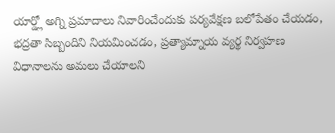యార్డ్లో అగ్ని ప్రమాదాలు నివారించేందుకు పర్యవేక్షణ బలోపేతం చేయడం, భద్రతా సిబ్బందిని నియమించడం, ప్రత్యామ్నాయ వ్యర్థ నిర్వహణ విధానాలను అమలు చేయాలని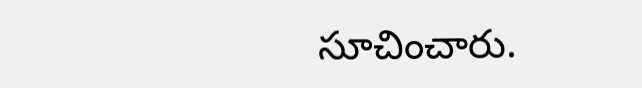సూచించారు.